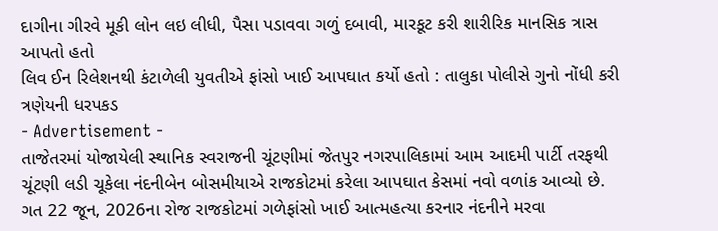દાગીના ગીરવે મૂકી લોન લઇ લીધી, પૈસા પડાવવા ગળું દબાવી, મારકૂટ કરી શારીરિક માનસિક ત્રાસ આપતો હતો
લિવ ઈન રિલેશનથી કંટાળેલી યુવતીએ ફાંસો ખાઈ આપઘાત કર્યો હતો : તાલુકા પોલીસે ગુનો નોંધી કરી ત્રણેયની ધરપકડ
- Advertisement -
તાજેતરમાં યોજાયેલી સ્થાનિક સ્વરાજની ચૂંટણીમાં જેતપુર નગરપાલિકામાં આમ આદમી પાર્ટી તરફથી ચૂંટણી લડી ચૂકેલા નંદનીબેન બોસમીયાએ રાજકોટમાં કરેલા આપઘાત કેસમાં નવો વળાંક આવ્યો છે. ગત 22 જૂન, 2026ના રોજ રાજકોટમાં ગળેફાંસો ખાઈ આત્મહત્યા કરનાર નંદનીને મરવા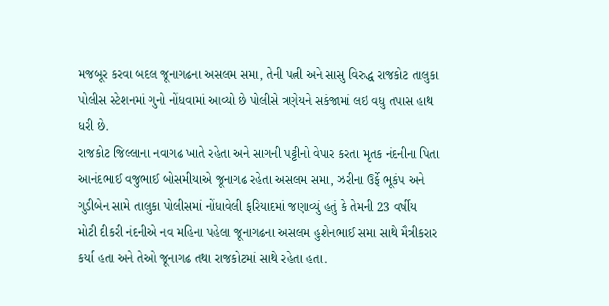મજબૂર કરવા બદલ જૂનાગઢના અસલમ સમા, તેની પત્ની અને સાસુ વિરુદ્ધ રાજકોટ તાલુકા પોલીસ સ્ટેશનમાં ગુનો નોંધવામાં આવ્યો છે પોલીસે ત્રણેયને સકંજામાં લઇ વધુ તપાસ હાથ ધરી છે.
રાજકોટ જિલ્લાના નવાગઢ ખાતે રહેતા અને સાગની પટ્ટીનો વેપાર કરતા મૃતક નંદનીના પિતા આનંદભાઈ વજુભાઈ બોસમીયાએ જૂનાગઢ રહેતા અસલમ સમા, ઝરીના ઉર્ફે ભૂકંપ અને ગુડીબેન સામે તાલુકા પોલીસમાં નોંધાવેલી ફરિયાદમાં જણાવ્યું હતું કે તેમની 23 વર્ષીય મોટી દીકરી નંદનીએ નવ મહિના પહેલા જૂનાગઢના અસલમ હુશેનભાઈ સમા સાથે મૈત્રીકરાર કર્યા હતા અને તેઓ જૂનાગઢ તથા રાજકોટમાં સાથે રહેતા હતા.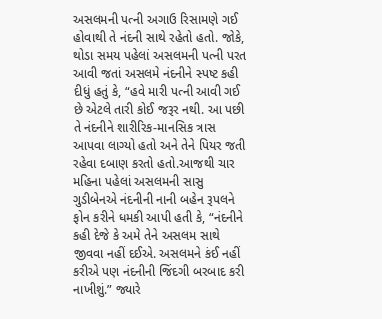અસલમની પત્ની અગાઉ રિસામણે ગઈ હોવાથી તે નંદની સાથે રહેતો હતો. જોકે, થોડા સમય પહેલાં અસલમની પત્ની પરત આવી જતાં અસલમે નંદનીને સ્પષ્ટ કહી દીધું હતું કે, “હવે મારી પત્ની આવી ગઈ છે એટલે તારી કોઈ જરૂર નથી. આ પછી તે નંદનીને શારીરિક-માનસિક ત્રાસ આપવા લાગ્યો હતો અને તેને પિયર જતી રહેવા દબાણ કરતો હતો.આજથી ચાર મહિના પહેલાં અસલમની સાસુ ગુડીબેનએ નંદનીની નાની બહેન રૂપલને ફોન કરીને ધમકી આપી હતી કે, “નંદનીને કહી દેજે કે અમે તેને અસલમ સાથે જીવવા નહીં દઈએ. અસલમને કંઈ નહીં કરીએ પણ નંદનીની જિંદગી બરબાદ કરી નાખીશું.” જ્યારે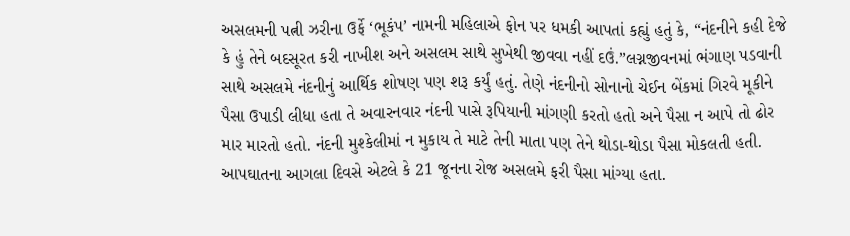અસલમની પત્ની ઝરીના ઉર્ફે ‘ભૂકંપ’ નામની મહિલાએ ફોન પર ધમકી આપતાં કહ્યું હતું કે, “નંદનીને કહી દેજે કે હું તેને બદસૂરત કરી નાખીશ અને અસલમ સાથે સુખેથી જીવવા નહીં દઉં.”લગ્નજીવનમાં ભંગાણ પડવાની સાથે અસલમે નંદનીનું આર્થિક શોષણ પણ શરૂ કર્યું હતું. તેણે નંદનીનો સોનાનો ચેઈન બેંકમાં ગિરવે મૂકીને પૈસા ઉપાડી લીધા હતા તે અવારનવાર નંદની પાસે રૂપિયાની માંગણી કરતો હતો અને પૈસા ન આપે તો ઢોર માર મારતો હતો. નંદની મુશ્કેલીમાં ન મુકાય તે માટે તેની માતા પણ તેને થોડા-થોડા પૈસા મોકલતી હતી. આપઘાતના આગલા દિવસે એટલે કે 21 જૂનના રોજ અસલમે ફરી પૈસા માંગ્યા હતા.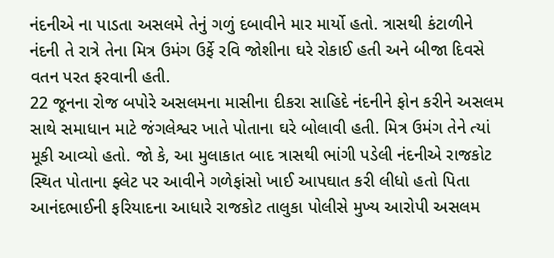નંદનીએ ના પાડતા અસલમે તેનું ગળું દબાવીને માર માર્યો હતો. ત્રાસથી કંટાળીને નંદની તે રાત્રે તેના મિત્ર ઉમંગ ઉર્ફે રવિ જોશીના ઘરે રોકાઈ હતી અને બીજા દિવસે વતન પરત ફરવાની હતી.
22 જૂનના રોજ બપોરે અસલમના માસીના દીકરા સાહિદે નંદનીને ફોન કરીને અસલમ સાથે સમાધાન માટે જંગલેશ્વર ખાતે પોતાના ઘરે બોલાવી હતી. મિત્ર ઉમંગ તેને ત્યાં મૂકી આવ્યો હતો. જો કે, આ મુલાકાત બાદ ત્રાસથી ભાંગી પડેલી નંદનીએ રાજકોટ સ્થિત પોતાના ફ્લેટ પર આવીને ગળેફાંસો ખાઈ આપઘાત કરી લીધો હતો પિતા આનંદભાઈની ફરિયાદના આધારે રાજકોટ તાલુકા પોલીસે મુખ્ય આરોપી અસલમ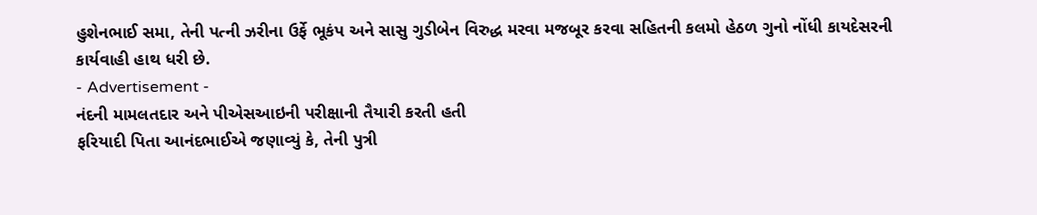હુશેનભાઈ સમા, તેની પત્ની ઝરીના ઉર્ફે ભૂકંપ અને સાસુ ગુડીબેન વિરુદ્ધ મરવા મજબૂર કરવા સહિતની કલમો હેઠળ ગુનો નોંધી કાયદેસરની કાર્યવાહી હાથ ધરી છે.
- Advertisement -
નંદની મામલતદાર અને પીએસઆઇની પરીક્ષાની તૈયારી કરતી હતી
ફરિયાદી પિતા આનંદભાઈએ જણાવ્યું કે, તેની પુત્રી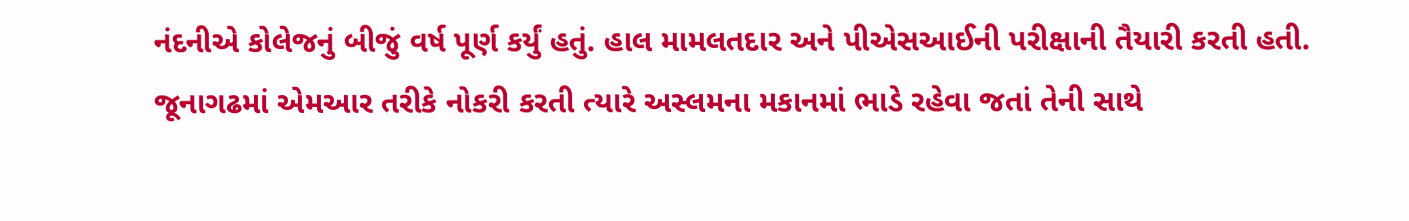નંદનીએ કોલેજનું બીજું વર્ષ પૂર્ણ કર્યું હતું. હાલ મામલતદાર અને પીએસઆઈની પરીક્ષાની તૈયારી કરતી હતી. જૂનાગઢમાં એમઆર તરીકે નોકરી કરતી ત્યારે અસ્લમના મકાનમાં ભાડે રહેવા જતાં તેની સાથે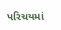પરિચયમાં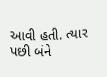આવી હતી. ત્યાર પછી બંને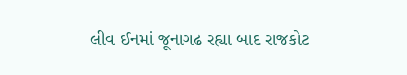લીવ ઈનમાં જૂનાગઢ રહ્યા બાદ રાજકોટ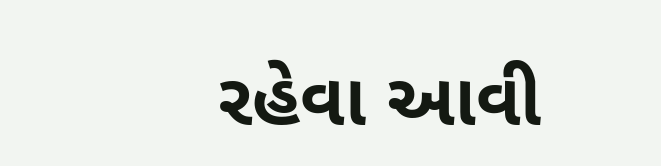રહેવા આવી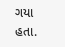ગયા હતા.